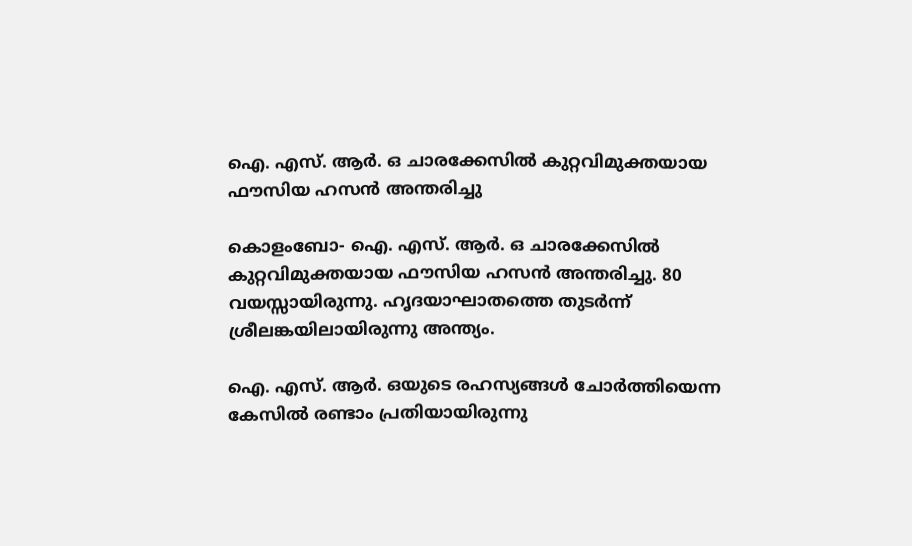ഐ. എസ്. ആര്‍. ഒ ചാരക്കേസില്‍ കുറ്റവിമുക്തയായ ഫൗസിയ ഹസന്‍ അന്തരിച്ചു

കൊളംബോ- ഐ. എസ്. ആര്‍. ഒ ചാരക്കേസില്‍ കുറ്റവിമുക്തയായ ഫൗസിയ ഹസന്‍ അന്തരിച്ചു. 80 വയസ്സായിരുന്നു. ഹൃദയാഘാതത്തെ തുടര്‍ന്ന് ശ്രീലങ്കയിലായിരുന്നു അന്ത്യം.

ഐ. എസ്. ആര്‍. ഒയുടെ രഹസ്യങ്ങള്‍ ചോര്‍ത്തിയെന്ന കേസില്‍ രണ്ടാം പ്രതിയായിരുന്നു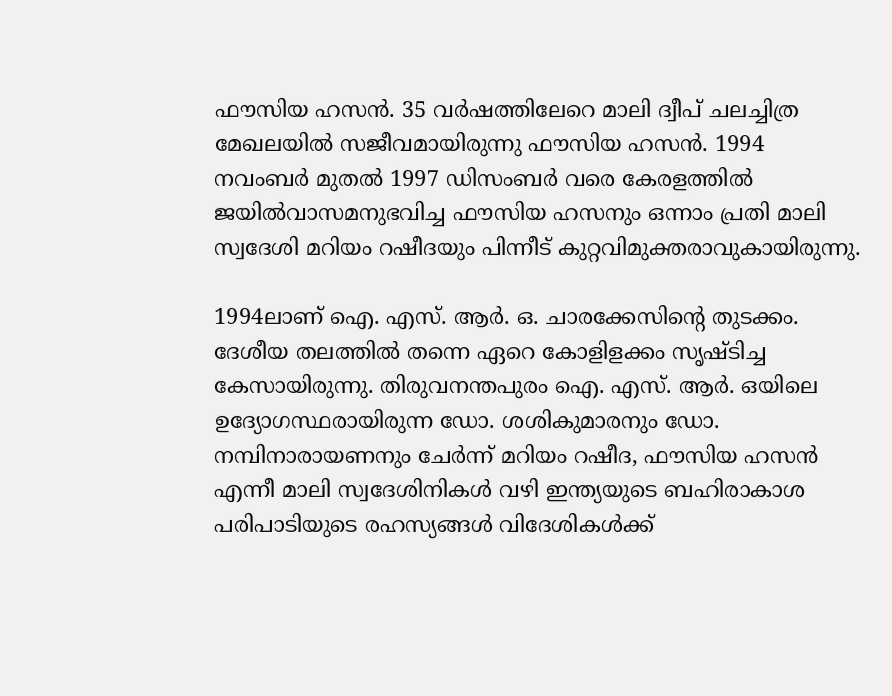ഫൗസിയ ഹസന്‍. 35 വര്‍ഷത്തിലേറെ മാലി ദ്വീപ് ചലച്ചിത്ര മേഖലയില്‍ സജീവമായിരുന്നു ഫൗസിയ ഹസന്‍. 1994 നവംബര്‍ മുതല്‍ 1997 ഡിസംബര്‍ വരെ കേരളത്തില്‍ ജയില്‍വാസമനുഭവിച്ച ഫൗസിയ ഹസനും ഒന്നാം പ്രതി മാലി സ്വദേശി മറിയം റഷീദയും പിന്നീട് കുറ്റവിമുക്തരാവുകായിരുന്നു.

1994ലാണ് ഐ. എസ്. ആര്‍. ഒ. ചാരക്കേസിന്റെ തുടക്കം. ദേശീയ തലത്തില്‍ തന്നെ ഏറെ കോളിളക്കം സൃഷ്ടിച്ച കേസായിരുന്നു. തിരുവനന്തപുരം ഐ. എസ്. ആര്‍. ഒയിലെ ഉദ്യോഗസ്ഥരായിരുന്ന ഡോ. ശശികുമാരനും ഡോ. നമ്പിനാരായണനും ചേര്‍ന്ന് മറിയം റഷീദ, ഫൗസിയ ഹസന്‍ എന്നീ മാലി സ്വദേശിനികള്‍ വഴി ഇന്ത്യയുടെ ബഹിരാകാശ പരിപാടിയുടെ രഹസ്യങ്ങള്‍ വിദേശികള്‍ക്ക്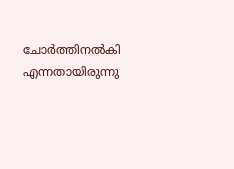ചോര്‍ത്തിനല്‍കി എന്നതായിരുന്നു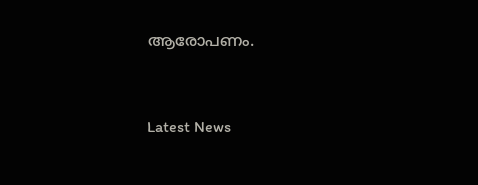ആരോപണം.


Latest News